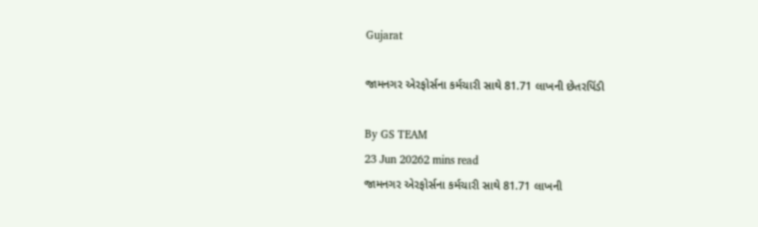Gujarat

જામનગર એરફોર્સના કર્મચારી સાથે 81.71 લાખની છેતરપિંડી

By GS TEAM
23 Jun 20262 mins read
જામનગર એરફોર્સના કર્મચારી સાથે 81.71 લાખની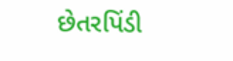છેતરપિંડી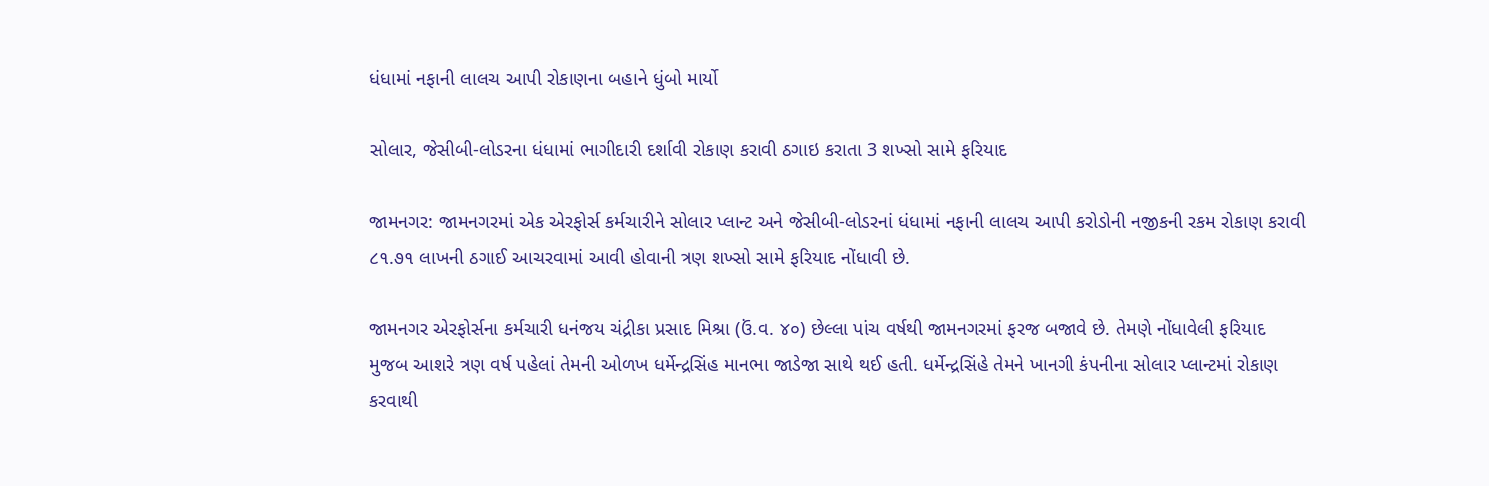ધંધામાં નફાની લાલચ આપી રોકાણના બહાને ધુંબો માર્યો

સોલાર, જેસીબી-લોડરના ધંધામાં ભાગીદારી દર્શાવી રોકાણ કરાવી ઠગાઇ કરાતા 3 શખ્સો સામે ફરિયાદ

જામનગર: જામનગરમાં એક એરફોર્સ કર્મચારીને સોલાર પ્લાન્ટ અને જેસીબી-લોડરનાં ધંધામાં નફાની લાલચ આપી કરોડોની નજીકની રકમ રોકાણ કરાવી ૮૧.૭૧ લાખની ઠગાઈ આચરવામાં આવી હોવાની ત્રણ શખ્સો સામે ફરિયાદ નોંધાવી છે.

જામનગર એરફોર્સના કર્મચારી ધનંજય ચંદ્રીકા પ્રસાદ મિશ્રા (ઉં.વ. ૪૦) છેલ્લા પાંચ વર્ષથી જામનગરમાં ફરજ બજાવે છે. તેમણે નોંધાવેલી ફરિયાદ મુજબ આશરે ત્રણ વર્ષ પહેલાં તેમની ઓળખ ધર્મેન્દ્રસિંહ માનભા જાડેજા સાથે થઈ હતી. ધર્મેન્દ્રસિંહે તેમને ખાનગી કંપનીના સોલાર પ્લાન્ટમાં રોકાણ કરવાથી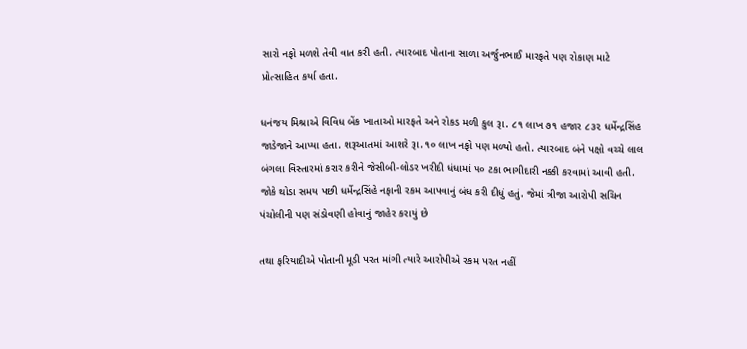સારો નફો મળશે તેવી વાત કરી હતી. ત્યારબાદ પોતાના સાળા અર્જુનભાઈ મારફતે પણ રોકાણ માટે પ્રોત્સાહિત કર્યા હતા.

ધનંજય મિશ્રાએ વિવિધ બેંક ખાતાઓ મારફતે અને રોકડ મળી કુલ રૂા. ૮૧ લાખ ૭૧ હજાર ૮૩૨ ધર્મેન્દ્રસિંહ જાડેજાને આપ્યા હતા. શરૂઆતમાં આશરે રૂા.૧૦ લાખ નફો પણ મળ્યો હતો. ત્યારબાદ બંને પક્ષો વચ્ચે લાલ બંગલા વિસ્તારમાં કરાર કરીને જેસીબી-લોડર ખરીદી ધંધામાં ૫૦ ટકા ભાગીદારી નક્કી કરવામાં આવી હતી. જોકે થોડા સમય પછી ધર્મેન્દ્રસિંહે નફાની રકમ આપવાનું બંધ કરી દીધું હતું. જેમાં ત્રીજા આરોપી સચિન પંચોલીની પણ સંડોવણી હોવાનું જાહેર કરાયું છે

તથા ફરિયાદીએ પોતાની મૂડી પરત માંગી ત્યારે આરોપીએ રકમ પરત નહીં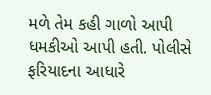મળે તેમ કહી ગાળો આપી ધમકીઓ આપી હતી. પોલીસે ફરિયાદના આધારે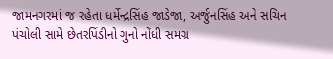જામનગરમાં જ રહેતા ધર્મેન્દ્રસિંહ જાડેજા, અર્જુનસિંહ અને સચિન પંચોલી સામે છેતરપિંડીનો ગુનો નોંધી સમગ્ર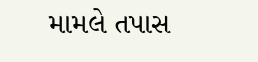મામલે તપાસ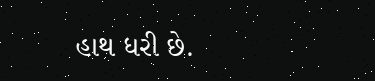હાથ ધરી છે.